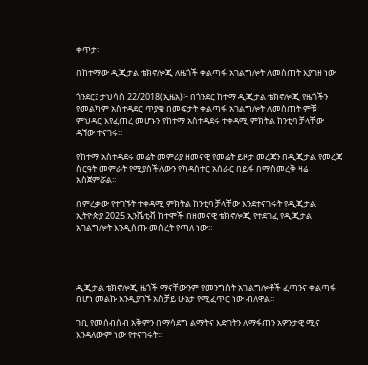ቀጥታ፡

በከተማው ዲጂታል ቴክኖሎጂ ለዜጎች ቀልጣፋ አገልግሎት ለመስጠት እያገዘ ነው

ጎንደር፤ ታህሳስ 22/2018(ኢዜአ)፦ በጎንደር ከተማ ዲጂታል ቴክኖሎጂ የዜጎችን የመልካም አስተዳደር ጥያቄ በመፍታት ቀልጣፋ አገልግሎት ለመስጠት ምቹ ምህዳር እየፈጠረ መሆኑን የከተማ አስተዳደሩ ተቀዳሚ ምክትል ከንቲባ ቻላቸው ዳኘው ተናገሩ፡፡

የከተማ አስተዳደሩ መሬት መምሪያ ዘመናዊ የመሬት ይዞታ መረጃን በዲጂታል የመረጃ ስርዓት መምራት የሚያስችለውን የካዳስተር አሰራር በይፋ በማስመረቅ ዛሬ አስጀምሯል፡፡

በምረቃው የተገኙት ተቀዳሚ ምክትል ከንቲባ ቻላቸው እንደተናገሩት የዲጂታል ኢትዮጵያ 2025 ኢንሼቲቭ ከተሞች በዘመናዊ ቴክኖሎጂ የተደገፈ የዲጂታል አገልግሎት እንዲሰጡ መሰረት የጣለ ነው።




ዲጂታል ቴክኖሎጂ ዜጎች ማናቸውንም የመንግስት አገልግሎቶች ፈጣንና ቀልጣፋ በሆነ መልኩ እንዲያገኙ አስቻይ ሁኔታ የሚፈጥር ነው ብለዋል፡፡

ገቢ የመሰብሰብ አቅምን በማሳደግ ልማትና እድገትን ለማፋጠን አዎንታዊ ሚና እንዳለውም ነው የተናገሩት፡፡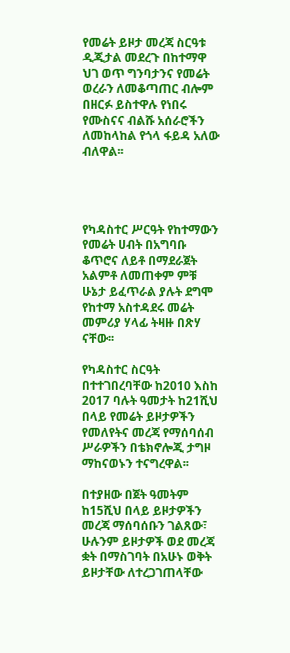የመሬት ይዞታ መረጃ ስርዓቱ ዲጂታል መደረጉ በከተማዋ ህገ ወጥ ግንባታንና የመሬት ወረራን ለመቆጣጠር ብሎም በዘርፉ ይስተዋሉ የነበሩ የሙስናና ብልሹ አሰራሮችን ለመከላከል የጎላ ፋይዳ አለው ብለዋል፡፡




የካዳስተር ሥርዓት የከተማውን የመሬት ሀብት በአግባቡ ቆጥሮና ለይቶ በማደራጀት አልምቶ ለመጠቀም ምቹ ሁኔታ ይፈጥራል ያሉት ደግሞ የከተማ አስተዳደሩ መሬት መምሪያ ሃላፊ ትዛዙ በጽሃ ናቸው፡፡

የካዳስተር ስርዓት በተተገበረባቸው ከ2010 እስከ 2017 ባሉት ዓመታት ከ21ሺህ በላይ የመሬት ይዞታዎችን የመለየትና መረጃ የማሰባሰብ ሥራዎችን በቴክኖሎጂ ታግዞ ማከናወኑን ተናግረዋል፡፡

በተያዘው በጀት ዓመትም ከ15ሺህ በላይ ይዞታዎችን መረጃ ማሰባሰቡን ገልጸው፣ ሁሉንም ይዞታዎች ወደ መረጃ ቋት በማስገባት በአሁኑ ወቅት ይዞታቸው ለተረጋገጠላቸው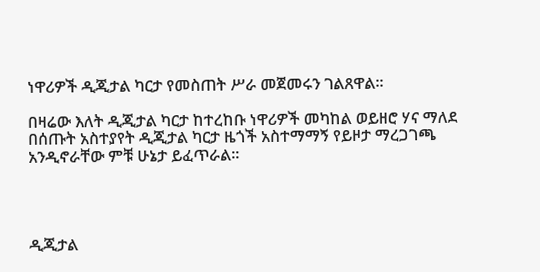ነዋሪዎች ዲጂታል ካርታ የመስጠት ሥራ መጀመሩን ገልጸዋል፡፡

በዛሬው እለት ዲጂታል ካርታ ከተረከቡ ነዋሪዎች መካከል ወይዘሮ ሃና ማለደ በሰጡት አስተያየት ዲጂታል ካርታ ዜጎች አስተማማኝ የይዞታ ማረጋገጫ አንዲኖራቸው ምቹ ሁኔታ ይፈጥራል፡፡




ዲጂታል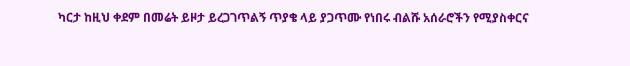ካርታ ከዚህ ቀደም በመሬት ይዞታ ይረጋገጥልኝ ጥያቄ ላይ ያጋጥሙ የነበሩ ብልሹ አሰራሮችን የሚያስቀርና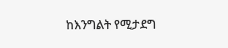ከእንግልት የሚታደግ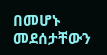በመሆኑ መደሰታቸውን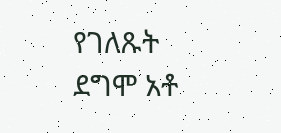የገለጹት ደግሞ አቶ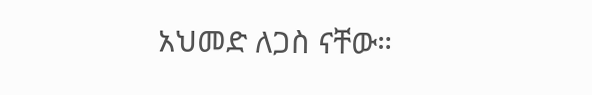አህመድ ለጋስ ናቸው።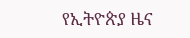የኢትዮጵያ ዜና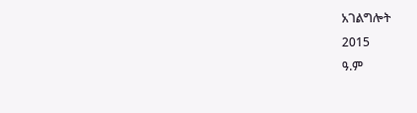አገልግሎት
2015
ዓ.ም